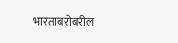भारताबरोबरील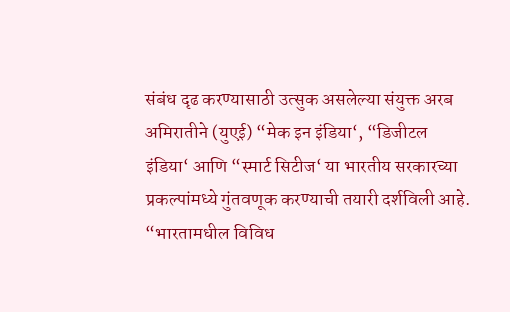संबंध दृढ करण्यासाठी उत्सुक असलेल्या संयुक्त अरब अमिरातीने (युएई) “मेक इन इंडिया‘, “डिजीटल इंडिया‘ आणि “स्मार्ट सिटीज‘ या भारतीय सरकारच्या प्रकल्पांमध्ये गुंतवणूक करण्याची तयारी दर्शविली आहे.
“भारतामधील विविध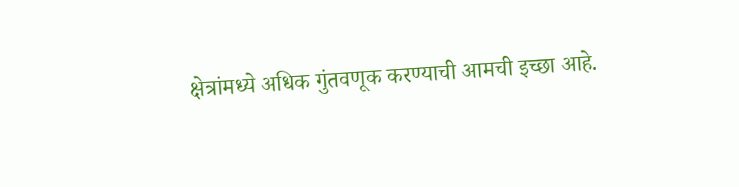क्षेत्रांमध्ये अधिक गुंतवणूक करण्याची आमची इच्छा आहे.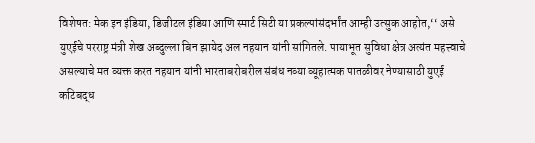विशेषत: मेक इन इंडिया, डिजीटल इंडिया आणि स्मार्ट सिटी या प्रकल्पांसंदर्भांत आम्ही उत्सुक आहोत,‘‘ असे युएईचे परराष्ट्र मंत्री शेख अब्दुल्ला बिन झायेद अल नहयान यांनी सांगितले. पायाभूत सुविधा क्षेत्र अत्यंत महत्त्वाचे असल्याचे मत व्यक्त करत नहयान यांनी भारताबरोबरील संबंध नव्या व्यूहात्मक पातळीवर नेण्यासाठी युएई कटिबद्ध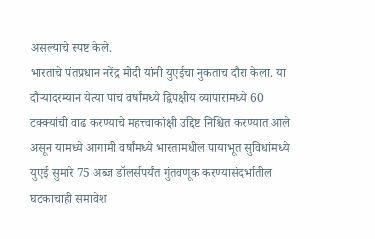असल्याचे स्पष्ट केले.
भारताचे पंतप्रधान नरेंद्र मोदी यांनी युएईचा नुकताच दौरा केला. या दौऱ्यादरम्यान येत्या पाच वर्षांमध्ये द्विपक्षीय व्यापारामध्ये 60 टक्क्यांची वाढ करण्याचे महत्त्वाकांक्षी उद्दिष्ट निश्चित करण्यात आले असून यामध्ये आगामी वर्षांमध्ये भारतामधील पायाभूत सुविधांमध्ये युएई सुमारे 75 अब्ज डॉलर्सपर्यंत गुंतवणूक करण्यासंदर्भातील घटकाचाही समावेश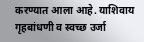करण्यात आला आहे. याशिवाय गृहबांधणी व स्वच्छ उर्जा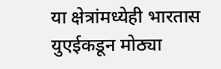या क्षेत्रांमध्येही भारतास युएईकडून मोठ्या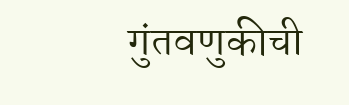गुंतवणुकीची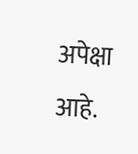अपेक्षा आहे.